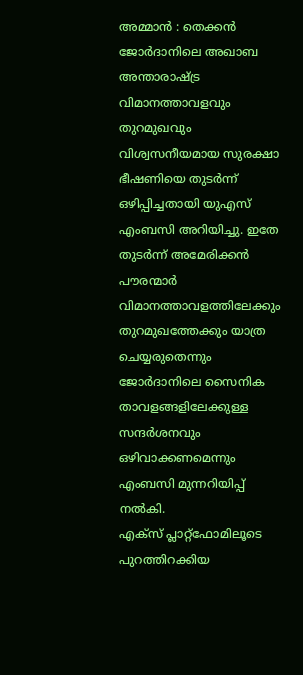അമ്മാൻ : തെക്കൻ ജോർദാനിലെ അഖാബ അന്താരാഷ്ട്ര വിമാനത്താവളവും തുറമുഖവും വിശ്വസനീയമായ സുരക്ഷാ ഭീഷണിയെ തുടർന്ന് ഒഴിപ്പിച്ചതായി യുഎസ് എംബസി അറിയിച്ചു. ഇതേ തുടർന്ന് അമേരിക്കൻ പൗരന്മാർ വിമാനത്താവളത്തിലേക്കും തുറമുഖത്തേക്കും യാത്ര ചെയ്യരുതെന്നും ജോർദാനിലെ സൈനിക താവളങ്ങളിലേക്കുള്ള സന്ദർശനവും ഒഴിവാക്കണമെന്നും എംബസി മുന്നറിയിപ്പ് നൽകി.
എക്സ് പ്ലാറ്റ്ഫോമിലൂടെ പുറത്തിറക്കിയ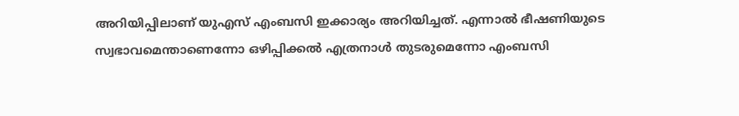അറിയിപ്പിലാണ് യുഎസ് എംബസി ഇക്കാര്യം അറിയിച്ചത്. എന്നാൽ ഭീഷണിയുടെ സ്വഭാവമെന്താണെന്നോ ഒഴിപ്പിക്കൽ എത്രനാൾ തുടരുമെന്നോ എംബസി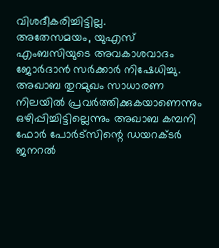വിശദീകരിച്ചിട്ടില്ല.
അതേസമയം, യുഎസ് എംബസിയുടെ അവകാശവാദം ജോർദാൻ സർക്കാർ നിഷേധിച്ചു. അഖാബ തുറമുഖം സാധാരണ നിലയിൽ പ്രവർത്തിക്കുകയാണെന്നും ഒഴിപ്പിച്ചിട്ടില്ലെന്നും അഖാബ കമ്പനി ഫോർ പോർട്സിന്റെ ഡയറക്ടർ ജനറൽ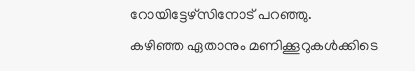റോയിട്ടേഴ്സിനോട് പറഞ്ഞു.
കഴിഞ്ഞ ഏതാനും മണിക്കൂറുകൾക്കിടെ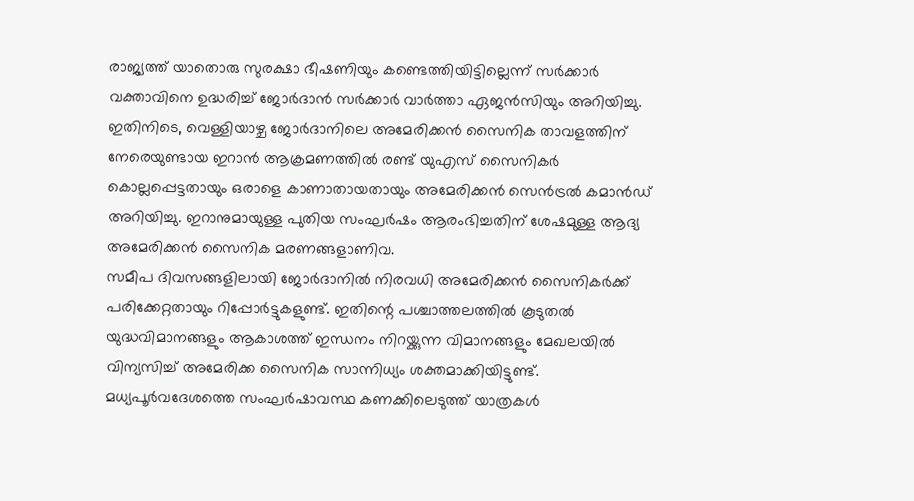രാജ്യത്ത് യാതൊരു സുരക്ഷാ ഭീഷണിയും കണ്ടെത്തിയിട്ടില്ലെന്ന് സർക്കാർ വക്താവിനെ ഉദ്ധരിച്ച് ജോർദാൻ സർക്കാർ വാർത്താ ഏജൻസിയും അറിയിച്ചു.
ഇതിനിടെ, വെള്ളിയാഴ്ച ജോർദാനിലെ അമേരിക്കൻ സൈനിക താവളത്തിന് നേരെയുണ്ടായ ഇറാൻ ആക്രമണത്തിൽ രണ്ട് യുഎസ് സൈനികർ കൊല്ലപ്പെട്ടതായും ഒരാളെ കാണാതായതായും അമേരിക്കൻ സെൻട്രൽ കമാൻഡ് അറിയിച്ചു. ഇറാനുമായുള്ള പുതിയ സംഘർഷം ആരംഭിച്ചതിന് ശേഷമുള്ള ആദ്യ അമേരിക്കൻ സൈനിക മരണങ്ങളാണിവ.
സമീപ ദിവസങ്ങളിലായി ജോർദാനിൽ നിരവധി അമേരിക്കൻ സൈനികർക്ക് പരിക്കേറ്റതായും റിപ്പോർട്ടുകളുണ്ട്. ഇതിന്റെ പശ്ചാത്തലത്തിൽ കൂടുതൽ യുദ്ധവിമാനങ്ങളും ആകാശത്ത് ഇന്ധനം നിറയ്ക്കുന്ന വിമാനങ്ങളും മേഖലയിൽ വിന്യസിച്ച് അമേരിക്ക സൈനിക സാന്നിധ്യം ശക്തമാക്കിയിട്ടുണ്ട്.
മധ്യപൂർവദേശത്തെ സംഘർഷാവസ്ഥ കണക്കിലെടുത്ത് യാത്രകൾ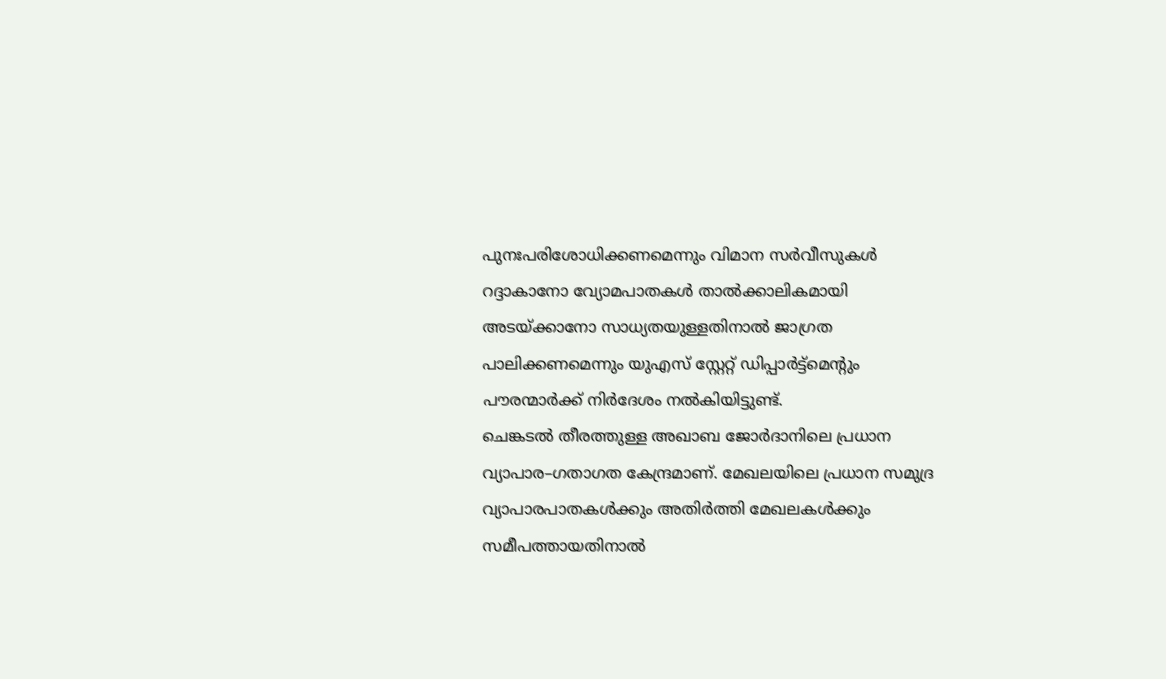പുനഃപരിശോധിക്കണമെന്നും വിമാന സർവീസുകൾ റദ്ദാകാനോ വ്യോമപാതകൾ താൽക്കാലികമായി അടയ്ക്കാനോ സാധ്യതയുള്ളതിനാൽ ജാഗ്രത പാലിക്കണമെന്നും യുഎസ് സ്റ്റേറ്റ് ഡിപ്പാർട്ട്മെന്റും പൗരന്മാർക്ക് നിർദേശം നൽകിയിട്ടുണ്ട്.
ചെങ്കടൽ തീരത്തുള്ള അഖാബ ജോർദാനിലെ പ്രധാന വ്യാപാര–ഗതാഗത കേന്ദ്രമാണ്. മേഖലയിലെ പ്രധാന സമുദ്ര വ്യാപാരപാതകൾക്കും അതിർത്തി മേഖലകൾക്കും സമീപത്തായതിനാൽ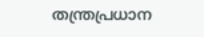തന്ത്രപ്രധാന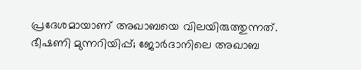പ്രദേശമായാണ് അഖാബയെ വിലയിരുത്തുന്നത്.
ഭീഷണി മുന്നറിയിപ്പ്; ജോർദാനിലെ അഖാബ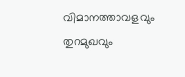വിമാനത്താവളവും തുറമുഖവും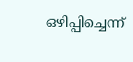ഒഴിപ്പിച്ചെന്ന്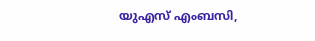യുഎസ് എംബസി,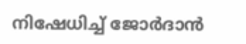നിഷേധിച്ച് ജോർദാൻ